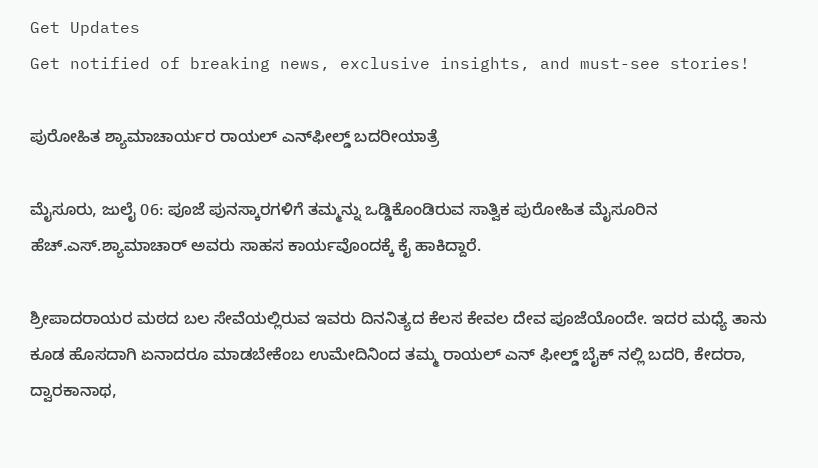Get Updates
Get notified of breaking news, exclusive insights, and must-see stories!

ಪುರೋಹಿತ ಶ್ಯಾಮಾಚಾರ್ಯರ ರಾಯಲ್ ಎನ್‌ಫೀಲ್ಡ್‌ ಬದರೀಯಾತ್ರೆ

ಮೈಸೂರು, ಜುಲೈ 06: ಪೂಜೆ ಪುನಸ್ಕಾರಗಳಿಗೆ ತಮ್ಮನ್ನು ಒಡ್ಡಿಕೊಂಡಿರುವ ಸಾತ್ವಿಕ ಪುರೋಹಿತ ಮೈಸೂರಿನ ಹೆಚ್.ಎಸ್.ಶ್ಯಾಮಾಚಾರ್ ಅವರು ಸಾಹಸ ಕಾರ್ಯವೊಂದಕ್ಕೆ ಕೈ ಹಾಕಿದ್ದಾರೆ.

ಶ್ರೀಪಾದರಾಯರ ಮಠದ ಬಲ ಸೇವೆಯಲ್ಲಿರುವ ಇವರು ದಿನನಿತ್ಯದ ಕೆಲಸ ಕೇವಲ ದೇವ ಪೂಜೆಯೊಂದೇ. ಇದರ ಮಧ್ಯೆ ತಾನು ಕೂಡ ಹೊಸದಾಗಿ ಏನಾದರೂ ಮಾಡಬೇಕೆಂಬ ಉಮೇದಿನಿಂದ ತಮ್ಮ ರಾಯಲ್ ಎನ್ ಫೀಲ್ಡ್ ಬೈಕ್ ನಲ್ಲಿ ಬದರಿ, ಕೇದರಾ, ದ್ವಾರಕಾನಾಥ,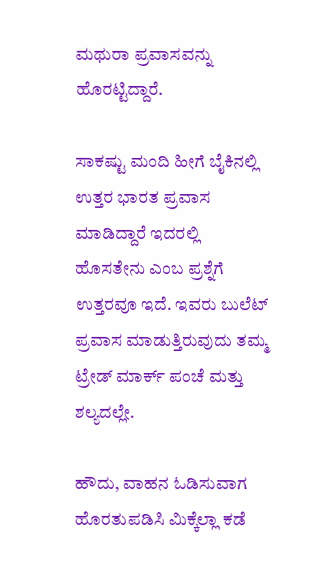ಮಥುರಾ ಪ್ರವಾಸವನ್ನು ಹೊರಟ್ಟಿದ್ದಾರೆ.

ಸಾಕಷ್ಟು ಮಂದಿ ಹೀಗೆ ಬೈಕಿನಲ್ಲಿ ಉತ್ತರ ಭಾರತ ಪ್ರವಾಸ ಮಾಡಿದ್ದಾರೆ ಇದರಲ್ಲಿ ಹೊಸತೇನು ಎಂಬ ಪ್ರಶ್ನೆಗೆ ಉತ್ತರವೂ ಇದೆ. ಇವರು ಬುಲೆಟ್ ಪ್ರವಾಸ ಮಾಡುತ್ತಿರುವುದು ತಮ್ಮ ಟ್ರೇಡ್ ಮಾರ್ಕ್ ಪಂಚೆ ಮತ್ತು ಶಲ್ಯದಲ್ಲೇ.

ಹೌದು, ವಾಹನ ಓಡಿಸುವಾಗ ಹೊರತುಪಡಿಸಿ ಮಿಕ್ಕೆಲ್ಲಾ ಕಡೆ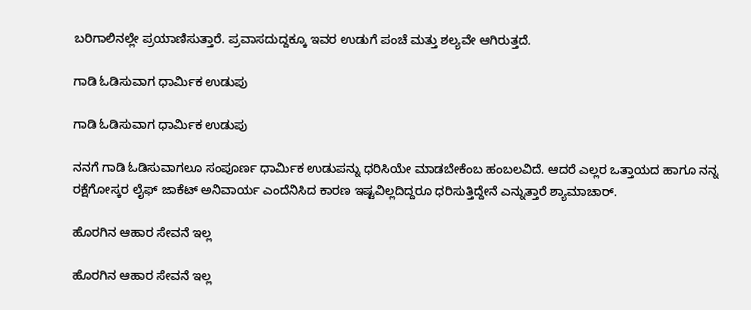ಬರಿಗಾಲಿನಲ್ಲೇ ಪ್ರಯಾಣಿಸುತ್ತಾರೆ. ಪ್ರವಾಸದುದ್ದಕ್ಕೂ ಇವರ ಉಡುಗೆ ಪಂಚೆ ಮತ್ತು ಶಲ್ಯವೇ ಆಗಿರುತ್ತದೆ.

ಗಾಡಿ ಓಡಿಸುವಾಗ ಧಾರ್ಮಿಕ ಉಡುಪು

ಗಾಡಿ ಓಡಿಸುವಾಗ ಧಾರ್ಮಿಕ ಉಡುಪು

ನನಗೆ ಗಾಡಿ ಓಡಿಸುವಾಗಲೂ ಸಂಪೂರ್ಣ ಧಾರ್ಮಿಕ ಉಡುಪನ್ನು ಧರಿಸಿಯೇ ಮಾಡಬೇಕೆಂಬ ಹಂಬಲವಿದೆ. ಆದರೆ ಎಲ್ಲರ ಒತ್ತಾಯದ ಹಾಗೂ ನನ್ನ ರಕ್ಷೆಗೋಸ್ಕರ ಲೈಫ್ ಜಾಕೆಟ್ ಅನಿವಾರ್ಯ ಎಂದೆನಿಸಿದ ಕಾರಣ ಇಷ್ಟವಿಲ್ಲದಿದ್ದರೂ ಧರಿಸುತ್ತಿದ್ದೇನೆ ಎನ್ನುತ್ತಾರೆ ಶ್ಯಾಮಾಚಾರ್.

ಹೊರಗಿನ ಆಹಾರ ಸೇವನೆ ಇಲ್ಲ

ಹೊರಗಿನ ಆಹಾರ ಸೇವನೆ ಇಲ್ಲ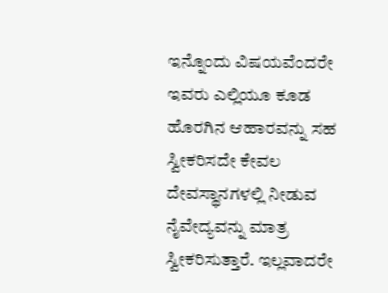ಇನ್ನೊಂದು ವಿಷಯವೆಂದರೇ ಇವರು ಎಲ್ಲಿಯೂ ಕೂಡ ಹೊರಗಿನ ಆಹಾರವನ್ನು ಸಹ ಸ್ವೀಕರಿಸದೇ ಕೇವಲ ದೇವಸ್ಥಾನಗಳಲ್ಲಿ ನೀಡುವ ನೈವೇದ್ಯವನ್ನು ಮಾತ್ರ ಸ್ವೀಕರಿಸುತ್ತಾರೆ. ಇಲ್ಲವಾದರೇ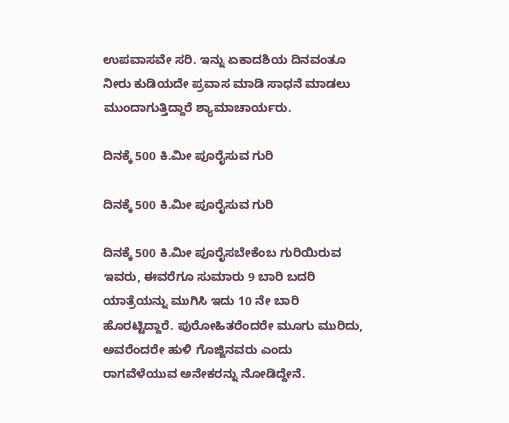ಉಪವಾಸವೇ ಸರಿ. ಇನ್ನು ಏಕಾದಶಿಯ ದಿನವಂತೂ ನೀರು ಕುಡಿಯದೇ ಪ್ರವಾಸ ಮಾಡಿ ಸಾಧನೆ ಮಾಡಲು ಮುಂದಾಗುತ್ತಿದ್ದಾರೆ ಶ್ಯಾಮಾಚಾರ್ಯರು.

ದಿನಕ್ಕೆ 500 ಕಿ.ಮೀ ಪೂರೈಸುವ ಗುರಿ

ದಿನಕ್ಕೆ 500 ಕಿ.ಮೀ ಪೂರೈಸುವ ಗುರಿ

ದಿನಕ್ಕೆ 500 ಕಿ.ಮೀ ಪೂರೈಸಬೇಕೆಂಬ ಗುರಿಯಿರುವ ಇವರು, ಈವರೆಗೂ ಸುಮಾರು 9 ಬಾರಿ ಬದರಿ ಯಾತ್ರೆಯನ್ನು ಮುಗಿಸಿ ಇದು 10 ನೇ ಬಾರಿ ಹೊರಟ್ಟಿದ್ದಾರೆ. ಪುರೋಹಿತರೆಂದರೇ ಮೂಗು ಮುರಿದು, ಅವರೆಂದರೇ ಹುಳಿ ಗೊಜ್ಜಿನವರು ಎಂದು ರಾಗವೆಳೆಯುವ ಅನೇಕರನ್ನು ನೋಡಿದ್ದೇನೆ.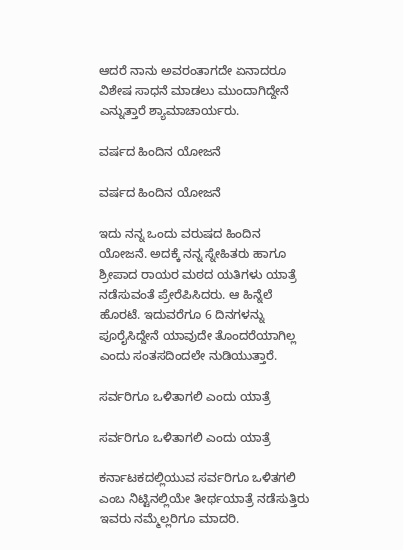ಆದರೆ ನಾನು ಅವರಂತಾಗದೇ ಏನಾದರೂ ವಿಶೇಷ ಸಾಧನೆ ಮಾಡಲು ಮುಂದಾಗಿದ್ದೇನೆ ಎನ್ನುತ್ತಾರೆ ಶ್ಯಾಮಾಚಾರ್ಯರು.

ವರ್ಷದ ಹಿಂದಿನ ಯೋಜನೆ

ವರ್ಷದ ಹಿಂದಿನ ಯೋಜನೆ

ಇದು ನನ್ನ ಒಂದು ವರುಷದ ಹಿಂದಿನ ಯೋಜನೆ. ಅದಕ್ಕೆ ನನ್ನ ಸ್ನೇಹಿತರು ಹಾಗೂ ಶ್ರೀಪಾದ ರಾಯರ ಮಠದ ಯತಿಗಳು ಯಾತ್ರೆ ನಡೆಸುವಂತೆ ಪ್ರೇರೆಪಿಸಿದರು. ಆ ಹಿನ್ನೆಲೆ ಹೊರಟೆ. ಇದುವರೆಗೂ 6 ದಿನಗಳನ್ನು ಪೂರೈಸಿದ್ದೇನೆ ಯಾವುದೇ ತೊಂದರೆಯಾಗಿಲ್ಲ ಎಂದು ಸಂತಸದಿಂದಲೇ ನುಡಿಯುತ್ತಾರೆ.

ಸರ್ವರಿಗೂ ಒಳಿತಾಗಲಿ ಎಂದು ಯಾತ್ರೆ

ಸರ್ವರಿಗೂ ಒಳಿತಾಗಲಿ ಎಂದು ಯಾತ್ರೆ

ಕರ್ನಾಟಕದಲ್ಲಿಯುವ ಸರ್ವರಿಗೂ ಒಳಿತಗಲಿ ಎಂಬ ನಿಟ್ಟಿನಲ್ಲಿಯೇ ತೀರ್ಥಯಾತ್ರೆ ನಡೆಸುತ್ತಿರು ಇವರು ನಮ್ಮೆಲ್ಲರಿಗೂ ಮಾದರಿ.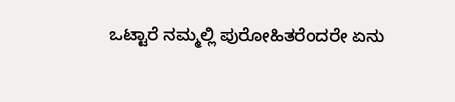ಒಟ್ಟಾರೆ ನಮ್ಮಲ್ಲಿ ಪುರೋಹಿತರೆಂದರೇ ಏನು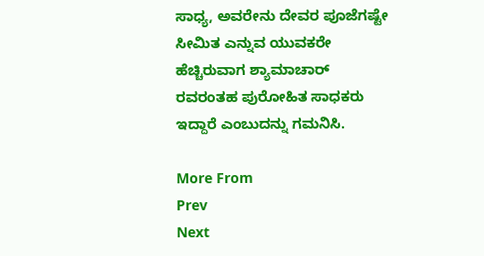ಸಾಧ್ಯ, ಅವರೇನು ದೇವರ ಪೂಜೆಗಷ್ಟೇ ಸೀಮಿತ ಎನ್ನುವ ಯುವಕರೇ ಹೆಚ್ಚಿರುವಾಗ ಶ್ಯಾಮಾಚಾರ್ ರವರಂತಹ ಪುರೋಹಿತ ಸಾಧಕರು ಇದ್ದಾರೆ ಎಂಬುದನ್ನು ಗಮನಿಸಿ.

More From
Prev
Next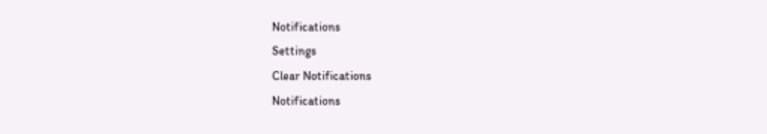Notifications
Settings
Clear Notifications
Notifications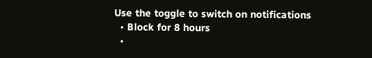Use the toggle to switch on notifications
  • Block for 8 hours
  •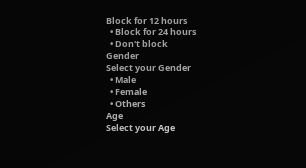Block for 12 hours
  • Block for 24 hours
  • Don't block
Gender
Select your Gender
  • Male
  • Female
  • Others
Age
Select your Age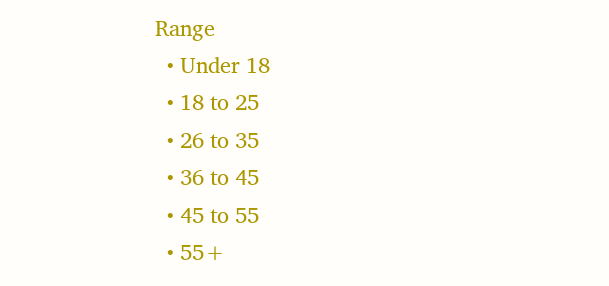Range
  • Under 18
  • 18 to 25
  • 26 to 35
  • 36 to 45
  • 45 to 55
  • 55+